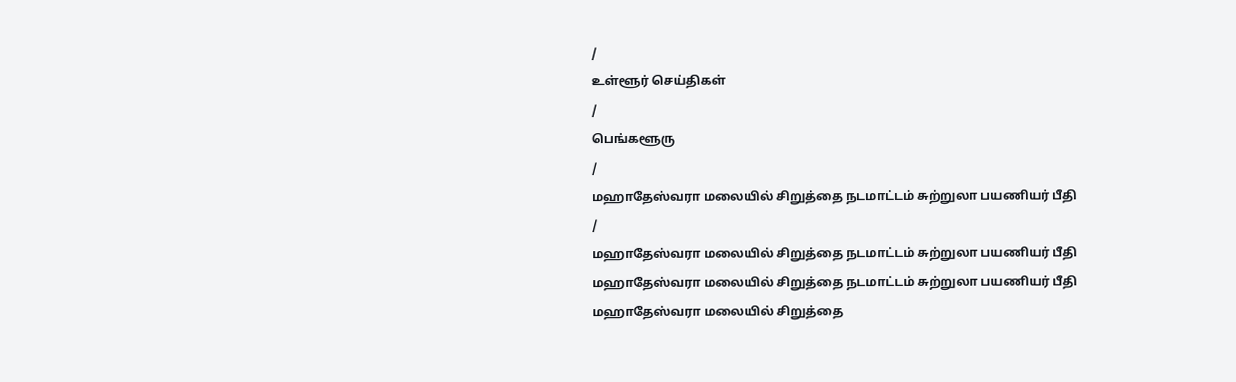/
உள்ளூர் செய்திகள்
/
பெங்களூரு
/
மஹாதேஸ்வரா மலையில் சிறுத்தை நடமாட்டம் சுற்றுலா பயணியர் பீதி
/
மஹாதேஸ்வரா மலையில் சிறுத்தை நடமாட்டம் சுற்றுலா பயணியர் பீதி
மஹாதேஸ்வரா மலையில் சிறுத்தை நடமாட்டம் சுற்றுலா பயணியர் பீதி
மஹாதேஸ்வரா மலையில் சிறுத்தை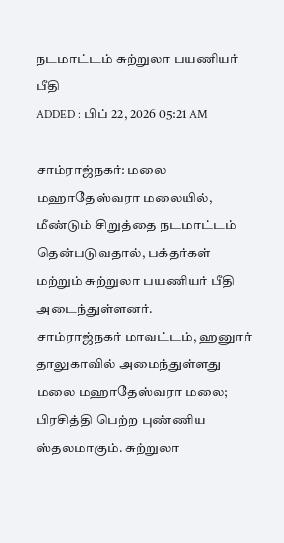நடமாட்டம் சுற்றுலா பயணியர் பீதி
ADDED : பிப் 22, 2026 05:21 AM

சாம்ராஜ்நகர்: மலை மஹாதேஸ்வரா மலையில், மீண்டும் சிறுத்தை நடமாட்டம் தென்படுவதால், பக்தர்கள் மற்றும் சுற்றுலா பயணியர் பீதி அடைந்துள்ளனர்.
சாம்ராஜ்நகர் மாவட்டம், ஹனுார் தாலுகாவில் அமைந்துள்ளது மலை மஹாதேஸ்வரா மலை; பிரசித்தி பெற்ற புண்ணிய ஸ்தலமாகும். சுற்றுலா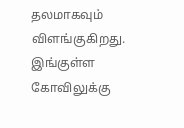தலமாகவும் விளங்குகிறது. இங்குள்ள கோவிலுக்கு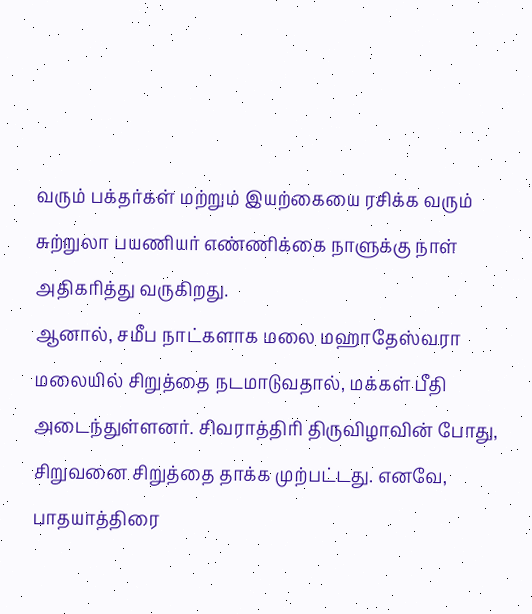வரும் பக்தர்கள் மற்றும் இயற்கையை ரசிக்க வரும் சுற்றுலா பயணியர் எண்ணிக்கை நாளுக்கு நாள் அதிகரித்து வருகிறது.
ஆனால், சமீப நாட்களாக மலை மஹாதேஸ்வரா மலையில் சிறுத்தை நடமாடுவதால், மக்கள் பீதி அடைந்துள்ளனர். சிவராத்திரி திருவிழாவின் போது, சிறுவனை சிறுத்தை தாக்க முற்பட்டது. எனவே, பாதயாத்திரை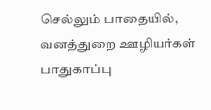செல்லும் பாதையில், வனத்துறை ஊழியர்கள் பாதுகாப்பு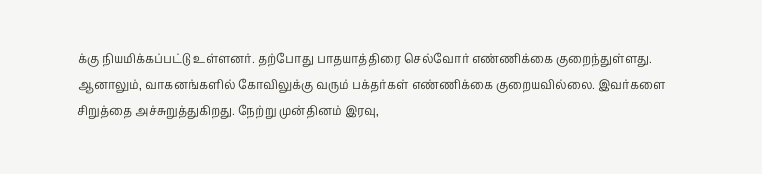க்கு நியமிக்கப்பட்டு உள்ளனர். தற்போது பாதயாத்திரை செல்வோர் எண்ணிக்கை குறைந்துள்ளது.
ஆனாலும், வாகனங்களில் கோவிலுக்கு வரும் பக்தர்கள் எண்ணிக்கை குறையவில்லை. இவர்களை சிறுத்தை அச்சுறுத்துகிறது. நேற்று முன்தினம் இரவு,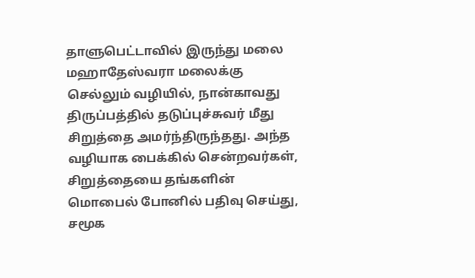தாளுபெட்டாவில் இருந்து மலை மஹாதேஸ்வரா மலைக்கு செல்லும் வழியில், நான்காவது திருப்பத்தில் தடுப்புச்சுவர் மீது சிறுத்தை அமர்ந்திருந்தது. அந்த வழியாக பைக்கில் சென்றவர்கள், சிறுத்தையை தங்களின் மொபைல் போனில் பதிவு செய்து, சமூக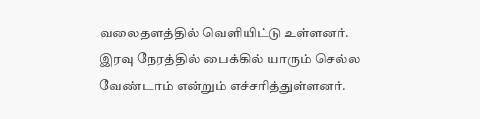வலைதளத்தில் வெளியிட்டு உள்ளனர்.
இரவு நேரத்தில் பைக்கில் யாரும் செல்ல வேண்டாம் என்றும் எச்சரித்துள்ளனர்.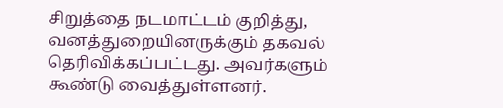சிறுத்தை நடமாட்டம் குறித்து, வனத்துறையினருக்கும் தகவல் தெரிவிக்கப்பட்டது. அவர்களும் கூண்டு வைத்துள்ளனர்.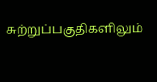சுற்றுப்பகுதிகளிலும்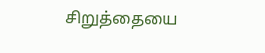சிறுத்தையை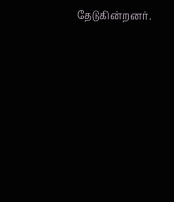தேடுகின்றனர்.